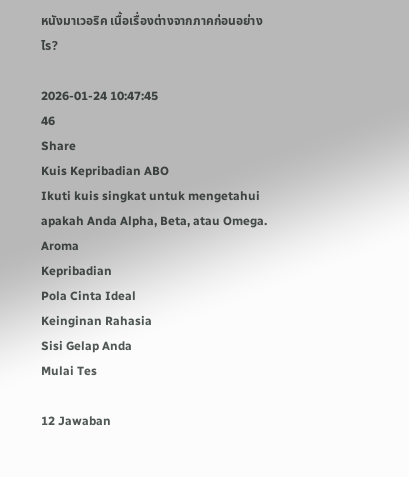หนังมาเวอริค เนื้อเรื่องต่างจากภาคก่อนอย่างไร?

2026-01-24 10:47:45
46
Share
Kuis Kepribadian ABO
Ikuti kuis singkat untuk mengetahui apakah Anda Alpha, Beta, atau Omega.
Aroma
Kepribadian
Pola Cinta Ideal
Keinginan Rahasia
Sisi Gelap Anda
Mulai Tes

12 Jawaban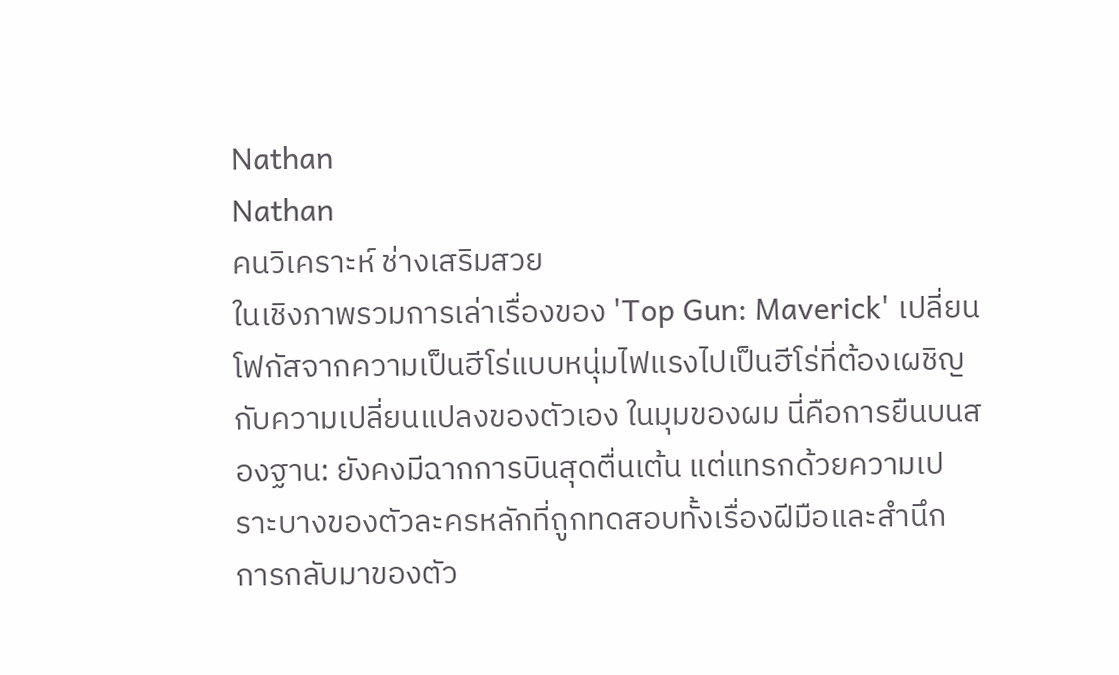Nathan
Nathan
คนวิเคราะห์ ช่างเสริมสวย
ในเชิงภาพรวมการเล่าเรื่องของ 'Top Gun: Maverick' เปลี่ยนโฟกัสจากความเป็นฮีโร่แบบหนุ่มไฟแรงไปเป็นฮีโร่ที่ต้องเผชิญกับความเปลี่ยนแปลงของตัวเอง ในมุมของผม นี่คือการยืนบนสองฐาน: ยังคงมีฉากการบินสุดตื่นเต้น แต่แทรกด้วยความเปราะบางของตัวละครหลักที่ถูกทดสอบทั้งเรื่องฝีมือและสำนึก
การกลับมาของตัว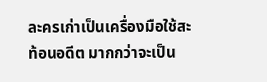ละครเก่าเป็นเครื่องมือใช้สะท้อนอดีต มากกว่าจะเป็น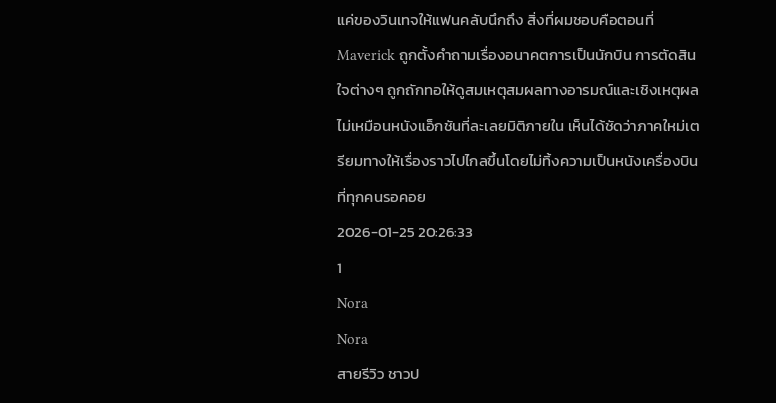แค่ของวินเทจให้แฟนคลับนึกถึง สิ่งที่ผมชอบคือตอนที่ Maverick ถูกตั้งคำถามเรื่องอนาคตการเป็นนักบิน การตัดสินใจต่างๆ ถูกถักทอให้ดูสมเหตุสมผลทางอารมณ์และเชิงเหตุผล ไม่เหมือนหนังแอ็กชันที่ละเลยมิติภายใน เห็นได้ชัดว่าภาคใหม่เตรียมทางให้เรื่องราวไปไกลขึ้นโดยไม่ทิ้งความเป็นหนังเครื่องบินที่ทุกคนรอคอย
2026-01-25 20:26:33
1
Nora
Nora
สายรีวิว ชาวป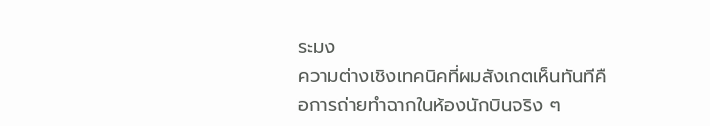ระมง
ความต่างเชิงเทคนิคที่ผมสังเกตเห็นทันทีคือการถ่ายทำฉากในห้องนักบินจริง ๆ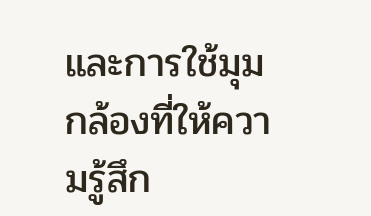และการใช้มุมกล้องที่ให้ความรู้สึก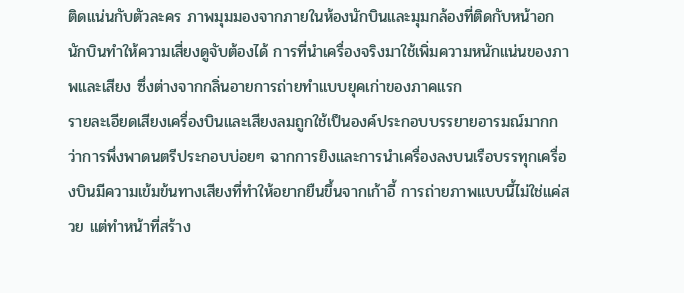ติดแน่นกับตัวละคร ภาพมุมมองจากภายในห้องนักบินและมุมกล้องที่ติดกับหน้าอกนักบินทำให้ความเสี่ยงดูจับต้องได้ การที่นำเครื่องจริงมาใช้เพิ่มความหนักแน่นของภาพและเสียง ซึ่งต่างจากกลิ่นอายการถ่ายทำแบบยุคเก่าของภาคแรก
รายละเอียดเสียงเครื่องบินและเสียงลมถูกใช้เป็นองค์ประกอบบรรยายอารมณ์มากกว่าการพึ่งพาดนตรีประกอบบ่อยๆ ฉากการยิงและการนำเครื่องลงบนเรือบรรทุกเครื่องบินมีความเข้มข้นทางเสียงที่ทำให้อยากยืนขึ้นจากเก้าอี้ การถ่ายภาพแบบนี้ไม่ใช่แค่สวย แต่ทำหน้าที่สร้าง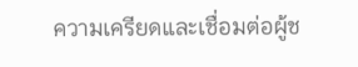ความเครียดและเชื่อมต่อผู้ช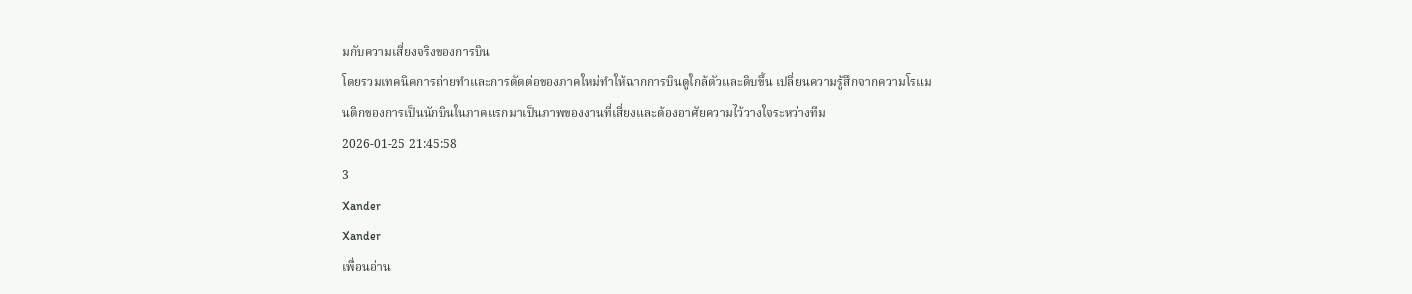มกับความเสี่ยงจริงของการบิน
โดยรวมเทคนิคการถ่ายทำและการตัดต่อของภาคใหม่ทำให้ฉากการบินดูใกล้ตัวและดิบขึ้น เปลี่ยนความรู้สึกจากความโรแมนติกของการเป็นนักบินในภาคแรกมาเป็นภาพของงานที่เสี่ยงและต้องอาศัยความไว้วางใจระหว่างทีม
2026-01-25 21:45:58
3
Xander
Xander
เพื่อนอ่าน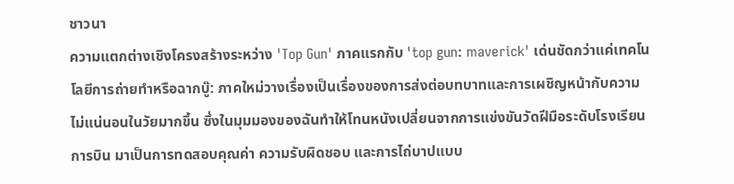ชาวนา
ความแตกต่างเชิงโครงสร้างระหว่าง 'Top Gun' ภาคแรกกับ 'top gun: maverick' เด่นชัดกว่าแค่เทคโนโลยีการถ่ายทำหรือฉากบู๊: ภาคใหม่วางเรื่องเป็นเรื่องของการส่งต่อบทบาทและการเผชิญหน้ากับความไม่แน่นอนในวัยมากขึ้น ซึ่งในมุมมองของฉันทำให้โทนหนังเปลี่ยนจากการแข่งขันวัดฝีมือระดับโรงเรียนการบิน มาเป็นการทดสอบคุณค่า ความรับผิดชอบ และการไถ่บาปแบบ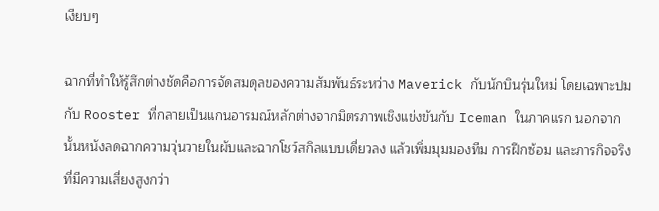เงียบๆ

ฉากที่ทำให้รู้สึกต่างชัดคือการจัดสมดุลของความสัมพันธ์ระหว่าง Maverick กับนักบินรุ่นใหม่ โดยเฉพาะปมกับ Rooster ที่กลายเป็นแกนอารมณ์หลักต่างจากมิตรภาพเชิงแข่งขันกับ Iceman ในภาคแรก นอกจากนั้นหนังลดฉากความวุ่นวายในผับและฉากโชว์สกิลแบบเดี่ยวลง แล้วเพิ่มมุมมองทีม การฝึกซ้อม และภารกิจจริงที่มีความเสี่ยงสูงกว่า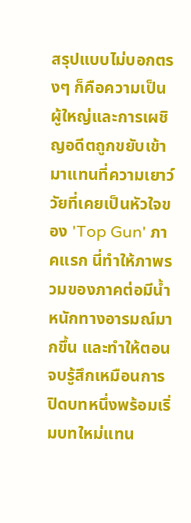สรุปแบบไม่บอกตรงๆ ก็คือความเป็นผู้ใหญ่และการเผชิญอดีตถูกขยับเข้ามาแทนที่ความเยาว์วัยที่เคยเป็นหัวใจของ 'Top Gun' ภาคแรก นี่ทำให้ภาพรวมของภาคต่อมีน้ำหนักทางอารมณ์มากขึ้น และทำให้ตอนจบรู้สึกเหมือนการปิดบทหนึ่งพร้อมเริ่มบทใหม่แทน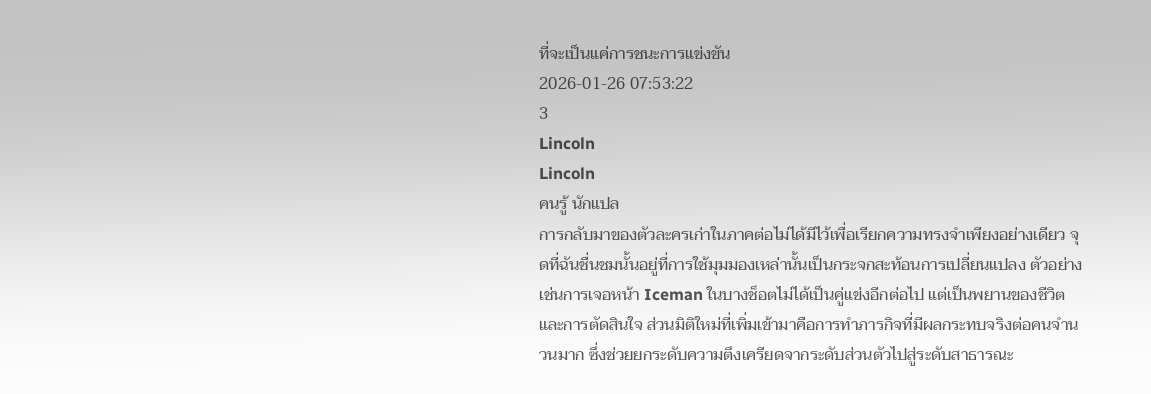ที่จะเป็นแค่การชนะการแข่งขัน
2026-01-26 07:53:22
3
Lincoln
Lincoln
คนรู้ นักแปล
การกลับมาของตัวละครเก่าในภาคต่อไม่ได้มีไว้เพื่อเรียกความทรงจำเพียงอย่างเดียว จุดที่ฉันชื่นชมนั้นอยู่ที่การใช้มุมมองเหล่านั้นเป็นกระจกสะท้อนการเปลี่ยนแปลง ตัวอย่างเช่นการเจอหน้า Iceman ในบางช็อตไม่ได้เป็นคู่แข่งอีกต่อไป แต่เป็นพยานของชีวิตและการตัดสินใจ ส่วนมิติใหม่ที่เพิ่มเข้ามาคือการทำภารกิจที่มีผลกระทบจริงต่อคนจำนวนมาก ซึ่งช่วยยกระดับความตึงเครียดจากระดับส่วนตัวไปสู่ระดับสาธารณะ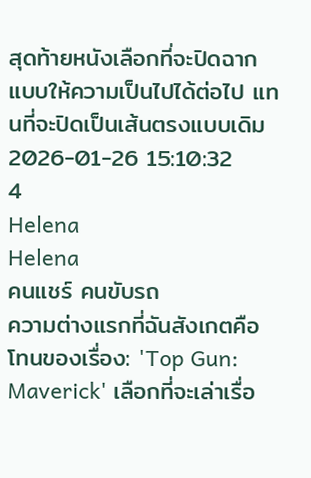สุดท้ายหนังเลือกที่จะปิดฉากแบบให้ความเป็นไปได้ต่อไป แทนที่จะปิดเป็นเส้นตรงแบบเดิม
2026-01-26 15:10:32
4
Helena
Helena
คนแชร์ คนขับรถ
ความต่างแรกที่ฉันสังเกตคือโทนของเรื่อง: 'Top Gun: Maverick' เลือกที่จะเล่าเรื่อ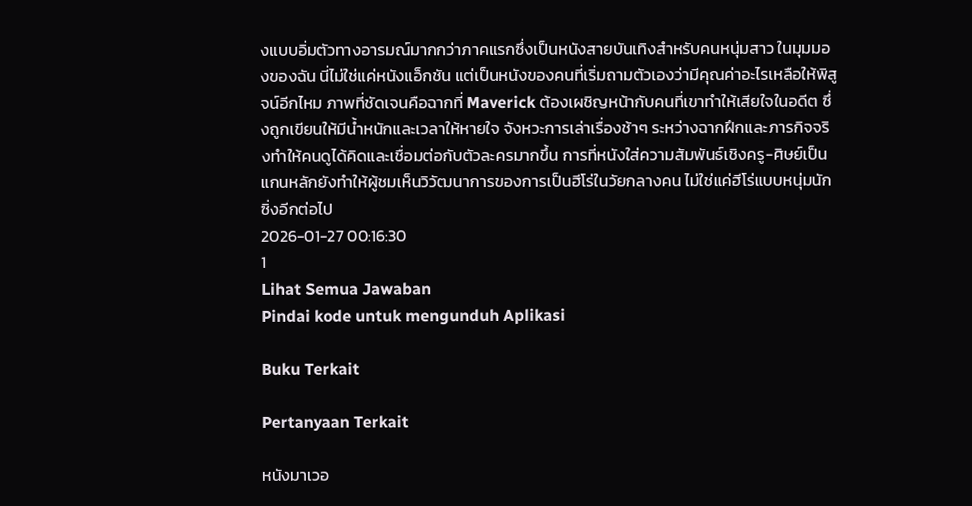งแบบอิ่มตัวทางอารมณ์มากกว่าภาคแรกซึ่งเป็นหนังสายบันเทิงสำหรับคนหนุ่มสาว ในมุมมองของฉัน นี่ไม่ใช่แค่หนังแอ็กชัน แต่เป็นหนังของคนที่เริ่มถามตัวเองว่ามีคุณค่าอะไรเหลือให้พิสูจน์อีกไหม ภาพที่ชัดเจนคือฉากที่ Maverick ต้องเผชิญหน้ากับคนที่เขาทำให้เสียใจในอดีต ซึ่งถูกเขียนให้มีน้ำหนักและเวลาให้หายใจ จังหวะการเล่าเรื่องช้าๆ ระหว่างฉากฝึกและภารกิจจริงทำให้คนดูได้คิดและเชื่อมต่อกับตัวละครมากขึ้น การที่หนังใส่ความสัมพันธ์เชิงครู-ศิษย์เป็นแกนหลักยังทำให้ผู้ชมเห็นวิวัฒนาการของการเป็นฮีโร่ในวัยกลางคน ไม่ใช่แค่ฮีโร่แบบหนุ่มนักซิ่งอีกต่อไป
2026-01-27 00:16:30
1
Lihat Semua Jawaban
Pindai kode untuk mengunduh Aplikasi

Buku Terkait

Pertanyaan Terkait

หนังมาเวอ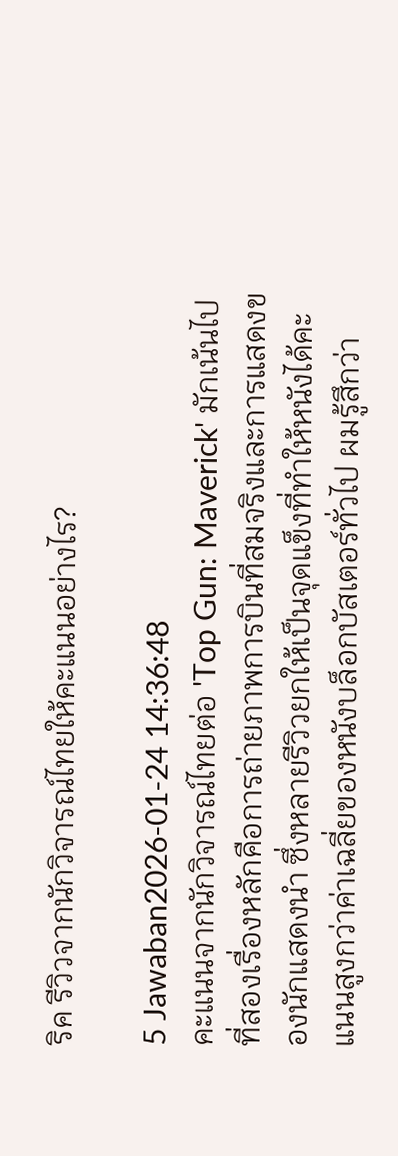ริค รีวิวจากนักวิจารณ์ไทยให้คะแนนอย่างไร?

5 Jawaban2026-01-24 14:36:48
คะแนนจากนักวิจารณ์ไทยต่อ 'Top Gun: Maverick' มักเน้นไปที่สองเรื่องหลักคือการถ่ายภาพการบินที่สมจริงและการแสดงของนักแสดงนำ ซึ่งหลายรีวิวยกให้เป็นจุดแข็งที่ทำให้หนังได้คะแนนสูงกว่าค่าเฉลี่ยของหนังบล็อกบัสเตอร์ทั่วไป ผมรู้สึกว่า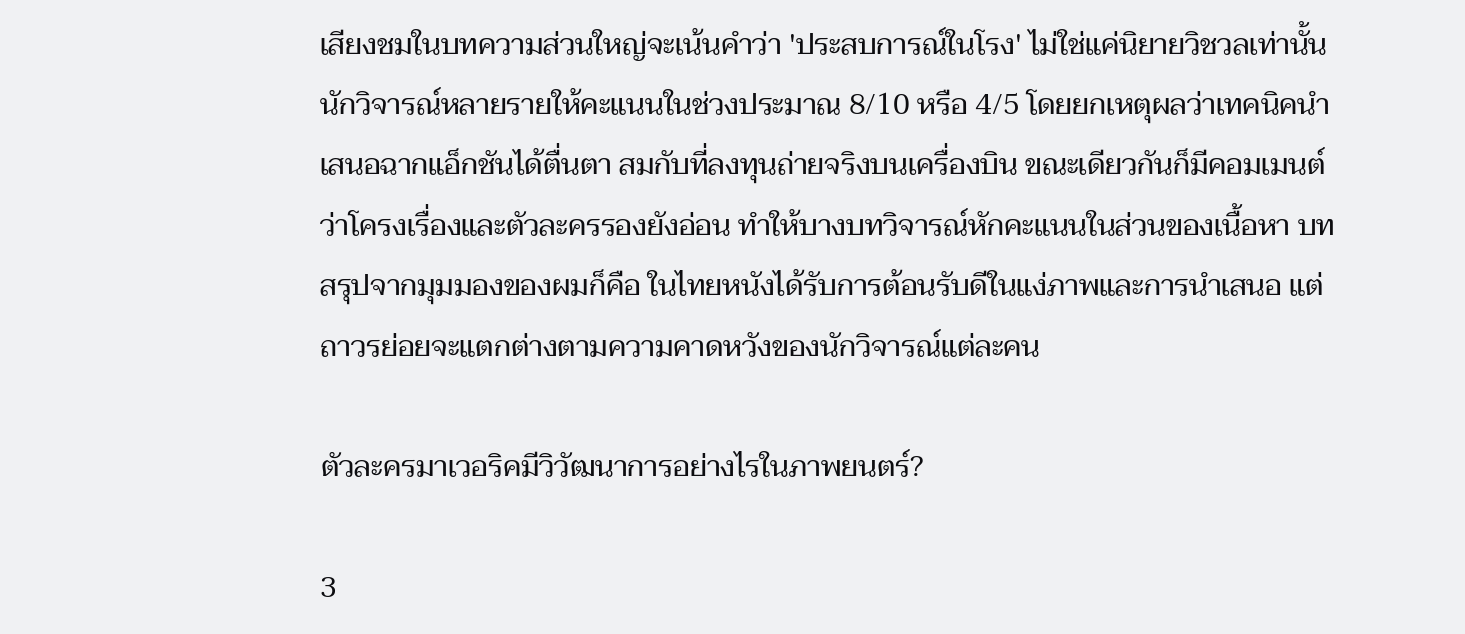เสียงชมในบทความส่วนใหญ่จะเน้นคำว่า 'ประสบการณ์ในโรง' ไม่ใช่แค่นิยายวิชวลเท่านั้น นักวิจารณ์หลายรายให้คะแนนในช่วงประมาณ 8/10 หรือ 4/5 โดยยกเหตุผลว่าเทคนิคนำเสนอฉากแอ็กชันได้ตื่นตา สมกับที่ลงทุนถ่ายจริงบนเครื่องบิน ขณะเดียวกันก็มีคอมเมนต์ว่าโครงเรื่องและตัวละครรองยังอ่อน ทำให้บางบทวิจารณ์หักคะแนนในส่วนของเนื้อหา บทสรุปจากมุมมองของผมก็คือ ในไทยหนังได้รับการต้อนรับดีในแง่ภาพและการนำเสนอ แต่ถาวรย่อยจะแตกต่างตามความคาดหวังของนักวิจารณ์แต่ละคน

ตัวละครมาเวอริคมีวิวัฒนาการอย่างไรในภาพยนตร์?

3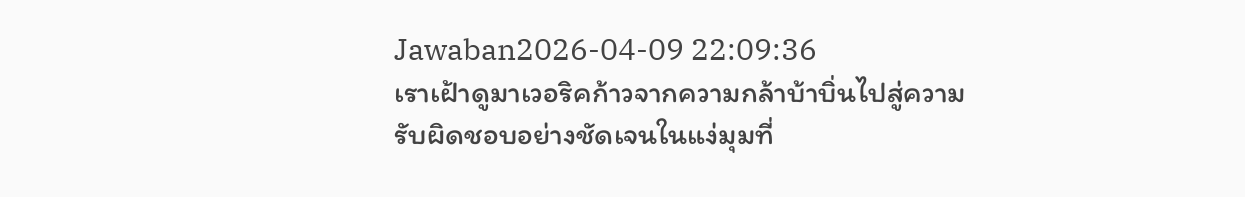Jawaban2026-04-09 22:09:36
เราเฝ้าดูมาเวอริคก้าวจากความกล้าบ้าบิ่นไปสู่ความรับผิดชอบอย่างชัดเจนในแง่มุมที่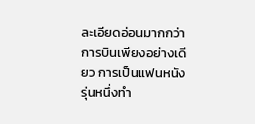ละเอียดอ่อนมากกว่าการบินเพียงอย่างเดียว การเป็นแฟนหนังรุ่นหนึ่งทำ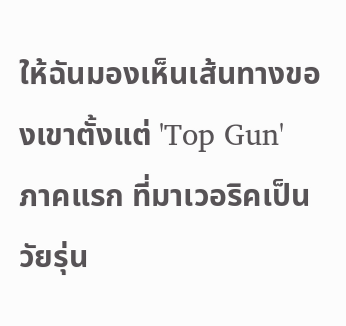ให้ฉันมองเห็นเส้นทางของเขาตั้งแต่ 'Top Gun' ภาคแรก ที่มาเวอริคเป็นวัยรุ่น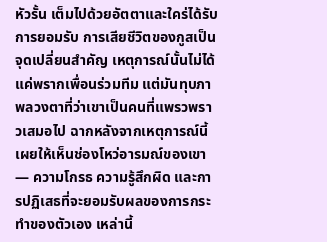หัวรั้น เต็มไปด้วยอัตตาและใคร่ได้รับการยอมรับ การเสียชีวิตของกูสเป็นจุดเปลี่ยนสำคัญ เหตุการณ์นั้นไม่ได้แค่พรากเพื่อนร่วมทีม แต่มันทุบภาพลวงตาที่ว่าเขาเป็นคนที่แพรวพราวเสมอไป ฉากหลังจากเหตุการณ์นี้เผยให้เห็นช่องโหว่อารมณ์ของเขา — ความโกรธ ความรู้สึกผิด และการปฏิเสธที่จะยอมรับผลของการกระทำของตัวเอง เหล่านี้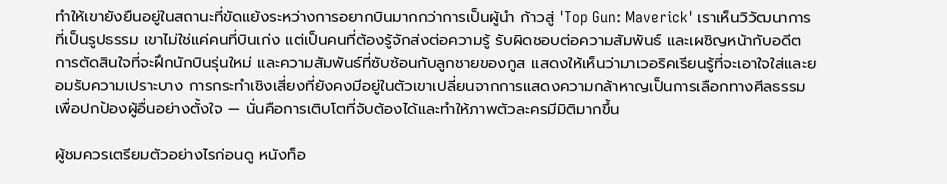ทำให้เขายังยืนอยู่ในสถานะที่ขัดแย้งระหว่างการอยากบินมากกว่าการเป็นผู้นำ ก้าวสู่ 'Top Gun: Maverick' เราเห็นวิวัฒนาการที่เป็นรูปธรรม เขาไม่ใช่แค่คนที่บินเก่ง แต่เป็นคนที่ต้องรู้จักส่งต่อความรู้ รับผิดชอบต่อความสัมพันธ์ และเผชิญหน้ากับอดีต การตัดสินใจที่จะฝึกนักบินรุ่นใหม่ และความสัมพันธ์ที่ซับซ้อนกับลูกชายของกูส แสดงให้เห็นว่ามาเวอริคเรียนรู้ที่จะเอาใจใส่และยอมรับความเปราะบาง การกระทำเชิงเสี่ยงที่ยังคงมีอยู่ในตัวเขาเปลี่ยนจากการแสดงความกล้าหาญเป็นการเลือกทางศีลธรรมเพื่อปกป้องผู้อื่นอย่างตั้งใจ — นั่นคือการเติบโตที่จับต้องได้และทำให้ภาพตัวละครมีมิติมากขึ้น

ผู้ชมควรเตรียมตัวอย่างไรก่อนดู หนังท็อ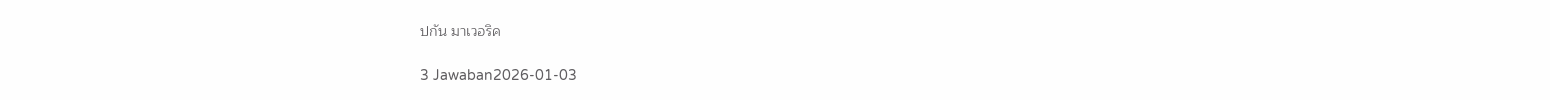ปกัน มาเวอริค

3 Jawaban2026-01-03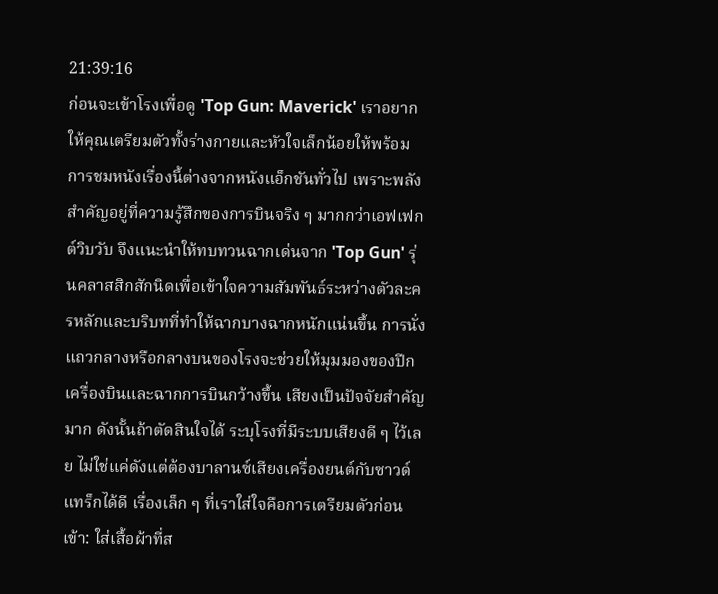21:39:16
ก่อนจะเข้าโรงเพื่อดู 'Top Gun: Maverick' เราอยากให้คุณเตรียมตัวทั้งร่างกายและหัวใจเล็กน้อยให้พร้อม การชมหนังเรื่องนี้ต่างจากหนังแอ็กชันทั่วไป เพราะพลังสำคัญอยู่ที่ความรู้สึกของการบินจริง ๆ มากกว่าเอฟเฟกต์วิบวับ จึงแนะนำให้ทบทวนฉากเด่นจาก 'Top Gun' รุ่นคลาสสิกสักนิดเพื่อเข้าใจความสัมพันธ์ระหว่างตัวละครหลักและบริบทที่ทำให้ฉากบางฉากหนักแน่นขึ้น การนั่งแถวกลางหรือกลางบนของโรงจะช่วยให้มุมมองของปีกเครื่องบินและฉากการบินกว้างขึ้น เสียงเป็นปัจจัยสำคัญมาก ดังนั้นถ้าตัดสินใจได้ ระบุโรงที่มีระบบเสียงดี ๆ ไว้เลย ไม่ใช่แค่ดังแต่ต้องบาลานซ์เสียงเครื่องยนต์กับซาวด์แทร็กได้ดี เรื่องเล็ก ๆ ที่เราใส่ใจคือการเตรียมตัวก่อนเข้า: ใส่เสื้อผ้าที่ส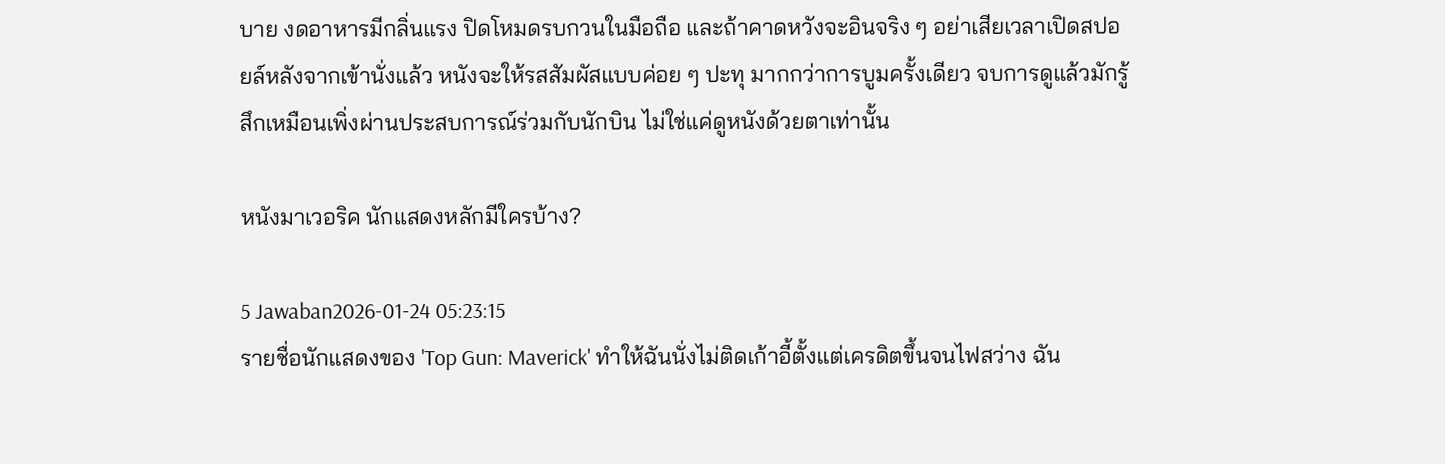บาย งดอาหารมีกลิ่นแรง ปิดโหมดรบกวนในมือถือ และถ้าคาดหวังจะอินจริง ๆ อย่าเสียเวลาเปิดสปอยล์หลังจากเข้านั่งแล้ว หนังจะให้รสสัมผัสแบบค่อย ๆ ปะทุ มากกว่าการบูมครั้งเดียว จบการดูแล้วมักรู้สึกเหมือนเพิ่งผ่านประสบการณ์ร่วมกับนักบิน ไม่ใช่แค่ดูหนังด้วยตาเท่านั้น

หนังมาเวอริค นักแสดงหลักมีใครบ้าง?

5 Jawaban2026-01-24 05:23:15
รายชื่อนักแสดงของ 'Top Gun: Maverick' ทำให้ฉันนั่งไม่ติดเก้าอี้ตั้งแต่เครดิตขึ้นจนไฟสว่าง ฉัน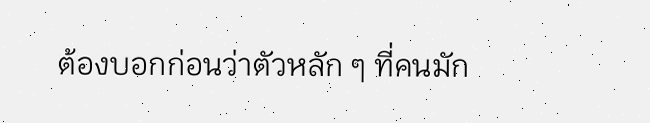ต้องบอกก่อนว่าตัวหลัก ๆ ที่คนมัก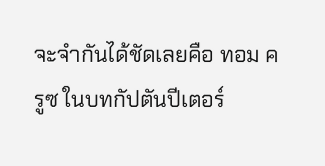จะจำกันได้ชัดเลยคือ ทอม ครูซ ในบทกัปตันปีเตอร์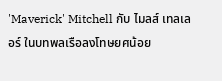'Maverick' Mitchell กับ ไมลส์ เทลเลอร์ ในบทพลเรือลงโทษยศน้อย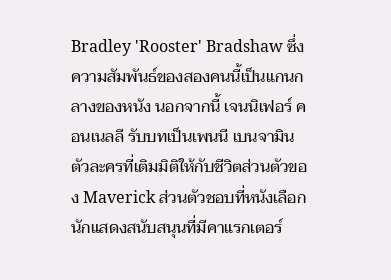Bradley 'Rooster' Bradshaw ซึ่งความสัมพันธ์ของสองคนนี้เป็นแกนกลางของหนัง นอกจากนี้ เจนนิเฟอร์ คอนเนลลี รับบทเป็นเพนนี เบนจามิน ตัวละครที่เติมมิติให้กับชีวิตส่วนตัวของ Maverick ส่วนตัวชอบที่หนังเลือกนักแสดงสนับสนุนที่มีคาแรกเตอร์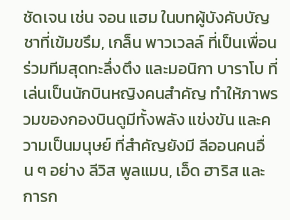ชัดเจน เช่น จอน แฮม ในบทผู้บังคับบัญชาที่เข้มขรึม, เกล็น พาวเวลล์ ที่เป็นเพื่อนร่วมทีมสุดทะลึ่งตึง และมอนิกา บาราโบ ที่เล่นเป็นนักบินหญิงคนสำคัญ ทำให้ภาพรวมของกองบินดูมีทั้งพลัง แข่งขัน และความเป็นมนุษย์ ที่สำคัญยังมี ลีออนคนอื่น ๆ อย่าง ลีวิส พูลแมน, เอ็ด ฮาริส และการก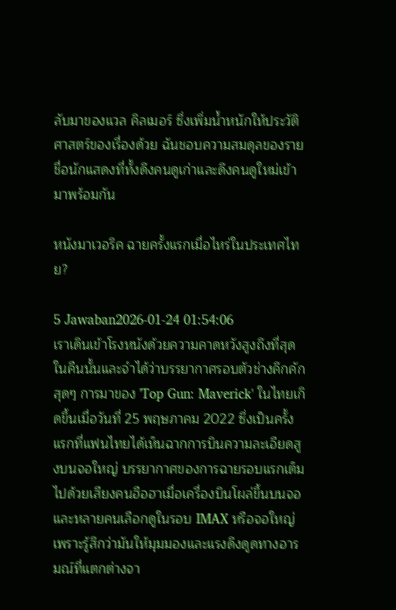ลับมาของแวล คิลเมอร์ ซึ่งเพิ่มน้ำหนักให้ประวัติศาสตร์ของเรื่องด้วย ฉันชอบความสมดุลของรายชื่อนักแสดงที่ทั้งดึงคนดูเก่าและดึงคนดูใหม่เข้ามาพร้อมกัน

หนังมาเวอริค ฉายครั้งแรกเมื่อไหร่ในประเทศไทย?

5 Jawaban2026-01-24 01:54:06
เราเดินเข้าโรงหนังด้วยความคาดหวังสูงถึงที่สุดในคืนนั้นและจำได้ว่าบรรยากาศรอบตัวช่างคึกคักสุดๆ การมาของ 'Top Gun: Maverick' ในไทยเกิดขึ้นเมื่อวันที่ 25 พฤษภาคม 2022 ซึ่งเป็นครั้งแรกที่แฟนไทยได้เห็นฉากการบินความละเอียดสูงบนจอใหญ่ บรรยากาศของการฉายรอบแรกเต็มไปด้วยเสียงคนฮือฮาเมื่อเครื่องบินโผล่ขึ้นบนจอ และหลายคนเลือกดูในรอบ IMAX หรือจอใหญ่เพราะรู้สึกว่ามันให้มุมมองและแรงดึงดูดทางอารมณ์ที่แตกต่างจา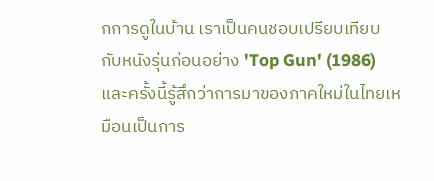กการดูในบ้าน เราเป็นคนชอบเปรียบเทียบกับหนังรุ่นก่อนอย่าง 'Top Gun' (1986) และครั้งนี้รู้สึกว่าการมาของภาคใหม่ในไทยเหมือนเป็นการ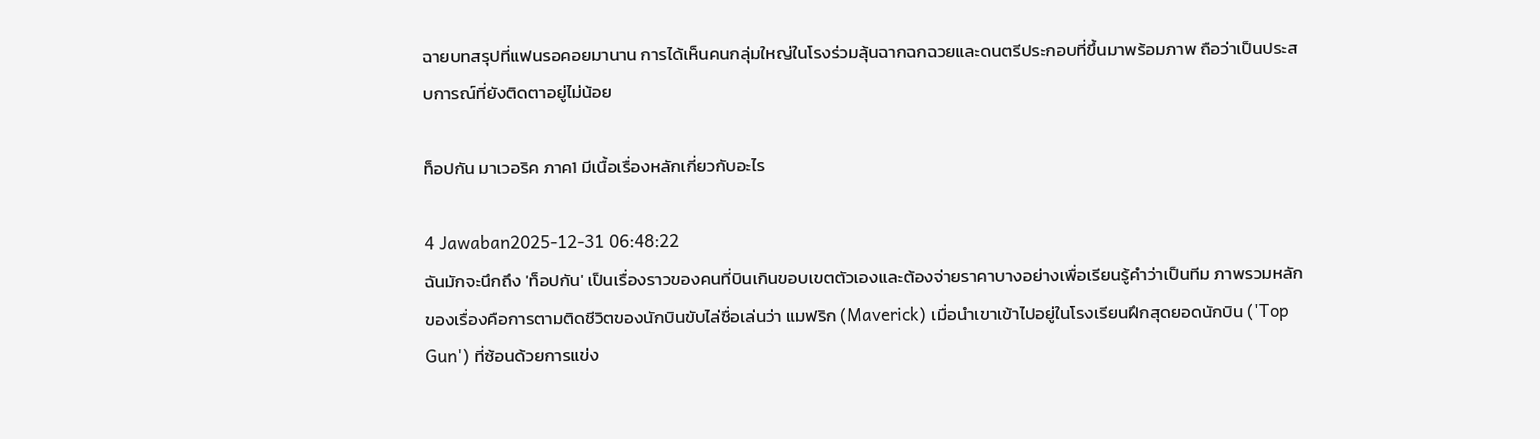ฉายบทสรุปที่แฟนรอคอยมานาน การได้เห็นคนกลุ่มใหญ่ในโรงร่วมลุ้นฉากฉกฉวยและดนตรีประกอบที่ขึ้นมาพร้อมภาพ ถือว่าเป็นประสบการณ์ที่ยังติดตาอยู่ไม่น้อย

ท็อปกัน มาเวอริค ภาค1 มีเนื้อเรื่องหลักเกี่ยวกับอะไร

4 Jawaban2025-12-31 06:48:22
ฉันมักจะนึกถึง 'ท็อปกัน' เป็นเรื่องราวของคนที่บินเกินขอบเขตตัวเองและต้องจ่ายราคาบางอย่างเพื่อเรียนรู้คำว่าเป็นทีม ภาพรวมหลักของเรื่องคือการตามติดชีวิตของนักบินขับไล่ชื่อเล่นว่า แมฟริก (Maverick) เมื่อนำเขาเข้าไปอยู่ในโรงเรียนฝึกสุดยอดนักบิน ('Top Gun') ที่ซ้อนด้วยการแข่ง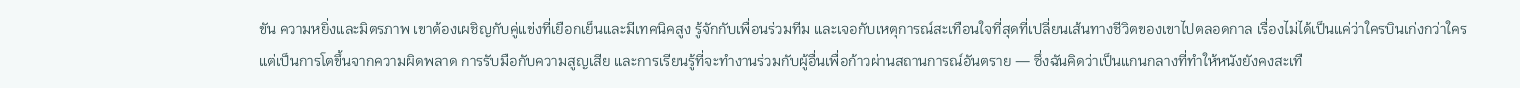ขัน ความหยิ่งและมิตรภาพ เขาต้องเผชิญกับคู่แข่งที่เยือกเย็นและมีเทคนิคสูง รู้จักกับเพื่อนร่วมทีม และเจอกับเหตุการณ์สะเทือนใจที่สุดที่เปลี่ยนเส้นทางชีวิตของเขาไปตลอดกาล เรื่องไม่ได้เป็นแค่ว่าใครบินเก่งกว่าใคร แต่เป็นการโตขึ้นจากความผิดพลาด การรับมือกับความสูญเสีย และการเรียนรู้ที่จะทำงานร่วมกับผู้อื่นเพื่อก้าวผ่านสถานการณ์อันตราย — ซึ่งฉันคิดว่าเป็นแกนกลางที่ทำให้หนังยังคงสะเทื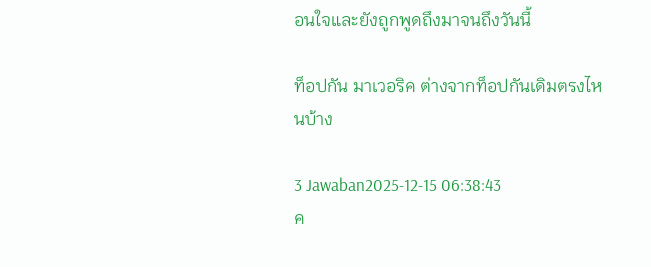อนใจและยังถูกพูดถึงมาจนถึงวันนี้

ท็อปกัน มาเวอริค ต่างจากท็อปกันเดิมตรงไหนบ้าง

3 Jawaban2025-12-15 06:38:43
ค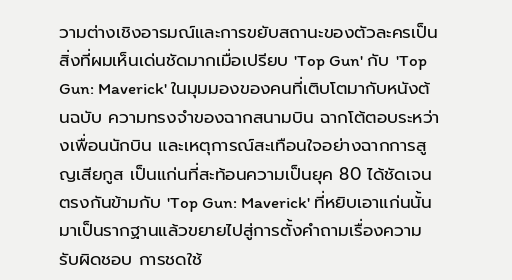วามต่างเชิงอารมณ์และการขยับสถานะของตัวละครเป็นสิ่งที่ผมเห็นเด่นชัดมากเมื่อเปรียบ 'Top Gun' กับ 'Top Gun: Maverick' ในมุมมองของคนที่เติบโตมากับหนังต้นฉบับ ความทรงจำของฉากสนามบิน ฉากโต้ตอบระหว่างเพื่อนนักบิน และเหตุการณ์สะเทือนใจอย่างฉากการสูญเสียกูส เป็นแก่นที่สะท้อนความเป็นยุค 80 ได้ชัดเจน ตรงกันข้ามกับ 'Top Gun: Maverick' ที่หยิบเอาแก่นนั้นมาเป็นรากฐานแล้วขยายไปสู่การตั้งคำถามเรื่องความรับผิดชอบ การชดใช้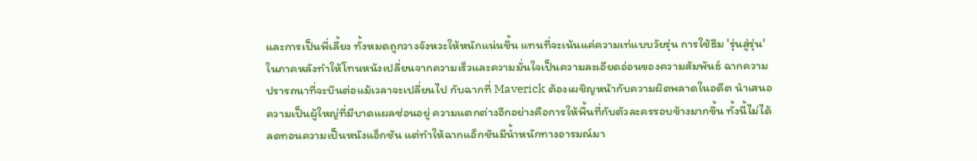และการเป็นพี่เลี้ยง ทั้งหมดถูกวางจังหวะให้หนักแน่นขึ้น แทนที่จะเน้นแค่ความเท่แบบวัยรุ่น การใช้ธีม 'รุ่นสู่รุ่น' ในภาคหลังทำให้โทนหนังเปลี่ยนจากความเร็วและความมั่นใจเป็นความละเอียดอ่อนของความสัมพันธ์ ฉากความปรารถนาที่จะบินต่อแม้เวลาจะเปลี่ยนไป กับฉากที่ Maverick ต้องเผชิญหน้ากับความผิดพลาดในอดีต นำเสนอความเป็นผู้ใหญ่ที่มีบาดแผลซ่อนอยู่ ความแตกต่างอีกอย่างคือการให้พื้นที่กับตัวละครรอบข้างมากขึ้น ทั้งนี้ไม่ได้ลดทอนความเป็นหนังแอ็กชัน แต่ทำให้ฉากแอ็กชันมีน้ำหนักทางอารมณ์มา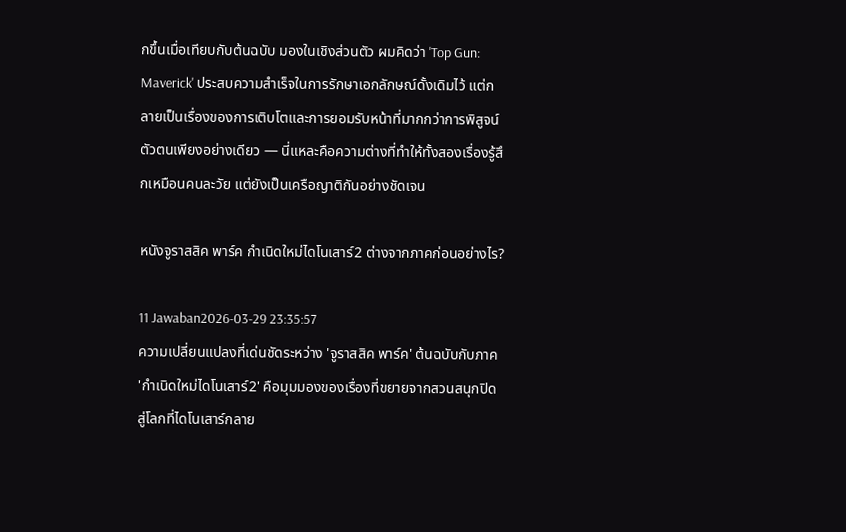กขึ้นเมื่อเทียบกับต้นฉบับ มองในเชิงส่วนตัว ผมคิดว่า 'Top Gun: Maverick' ประสบความสำเร็จในการรักษาเอกลักษณ์ดั้งเดิมไว้ แต่กลายเป็นเรื่องของการเติบโตและการยอมรับหน้าที่มากกว่าการพิสูจน์ตัวตนเพียงอย่างเดียว — นี่แหละคือความต่างที่ทำให้ทั้งสองเรื่องรู้สึกเหมือนคนละวัย แต่ยังเป็นเครือญาติกันอย่างชัดเจน

หนังจูราสสิค พาร์ค กําเนิดใหม่ไดโนเสาร์2 ต่างจากภาคก่อนอย่างไร?

11 Jawaban2026-03-29 23:35:57
ความเปลี่ยนแปลงที่เด่นชัดระหว่าง 'จูราสสิค พาร์ค' ต้นฉบับกับภาค 'กำเนิดใหม่ไดโนเสาร์2' คือมุมมองของเรื่องที่ขยายจากสวนสนุกปิดสู่โลกที่ไดโนเสาร์กลาย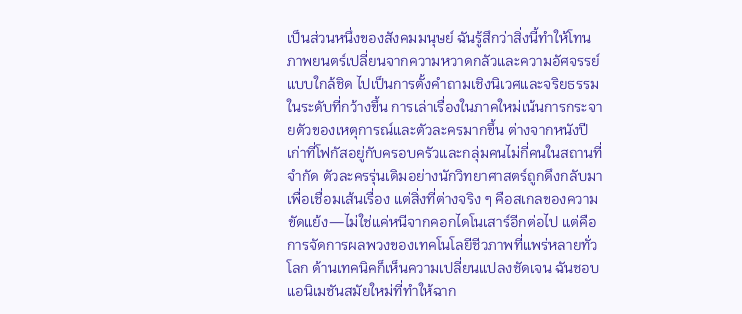เป็นส่วนหนึ่งของสังคมมนุษย์ ฉันรู้สึกว่าสิ่งนี้ทำให้โทนภาพยนตร์เปลี่ยนจากความหวาดกลัวและความอัศจรรย์แบบใกล้ชิด ไปเป็นการตั้งคำถามเชิงนิเวศและจริยธรรมในระดับที่กว้างขึ้น การเล่าเรื่องในภาคใหม่เน้นการกระจายตัวของเหตุการณ์และตัวละครมากขึ้น ต่างจากหนังปีเก่าที่โฟกัสอยู่กับครอบครัวและกลุ่มคนไม่กี่คนในสถานที่จำกัด ตัวละครรุ่นเดิมอย่างนักวิทยาศาสตร์ถูกดึงกลับมาเพื่อเชื่อมเส้นเรื่อง แต่สิ่งที่ต่างจริง ๆ คือสเกลของความขัดแย้ง—ไม่ใช่แค่หนีจากคอกไดโนเสาร์อีกต่อไป แต่คือการจัดการผลพวงของเทคโนโลยีชีวภาพที่แพร่หลายทั่วโลก ด้านเทคนิคก็เห็นความเปลี่ยนแปลงชัดเจน ฉันชอบแอนิเมชันสมัยใหม่ที่ทำให้ฉาก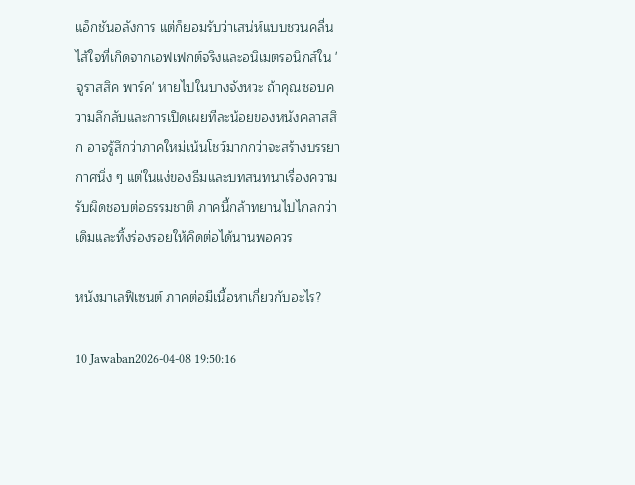แอ็กชันอลังการ แต่ก็ยอมรับว่าเสน่ห์แบบชวนคลื่นไส้ใจที่เกิดจากเอฟเฟกต์จริงและอนิเมตรอนิกส์ใน 'จูราสสิค พาร์ค' หายไปในบางจังหวะ ถ้าคุณชอบความลึกลับและการเปิดเผยทีละน้อยของหนังคลาสสิก อาจรู้สึกว่าภาคใหม่เน้นโชว์มากกว่าจะสร้างบรรยากาศนิ่ง ๆ แต่ในแง่ของธีมและบทสนทนาเรื่องความรับผิดชอบต่อธรรมชาติ ภาคนี้กล้าทยานไปไกลกว่าเดิมและทิ้งร่องรอยให้คิดต่อได้นานพอควร

หนังมาเลฟิเซนต์ ภาคต่อมีเนื้อหาเกี่ยวกับอะไร?

10 Jawaban2026-04-08 19:50:16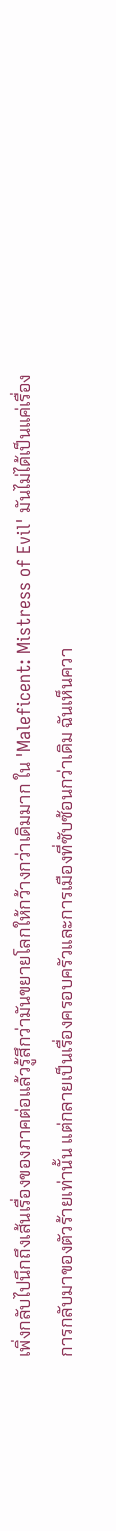เพิ่งกลับไปนึกถึงเส้นเรื่องของภาคต่อแล้วรู้สึกว่ามันขยายโลกให้กว้างกว่าเดิมมาก ใน 'Maleficent: Mistress of Evil' มันไม่ได้เป็นแค่เรื่องการกลับมาของตัวร้ายเท่านั้น แต่กลายเป็นเรื่องครอบครัวและการเมืองที่ซับซ้อนกว่าเดิม ฉันเห็นควา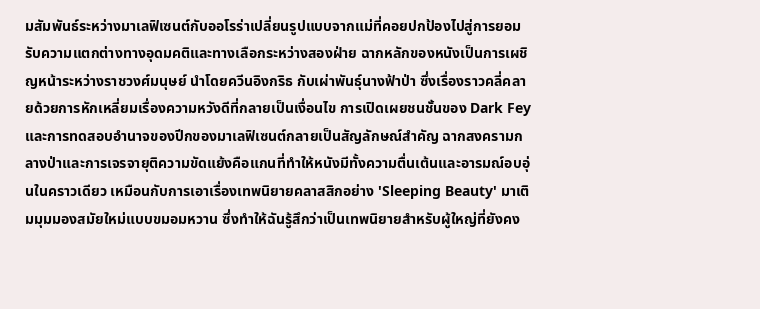มสัมพันธ์ระหว่างมาเลฟิเซนต์กับออโรร่าเปลี่ยนรูปแบบจากแม่ที่คอยปกป้องไปสู่การยอมรับความแตกต่างทางอุดมคติและทางเลือกระหว่างสองฝ่าย ฉากหลักของหนังเป็นการเผชิญหน้าระหว่างราชวงศ์มนุษย์ นำโดยควีนอิงกริธ กับเผ่าพันธุ์นางฟ้าป่า ซึ่งเรื่องราวคลี่คลายด้วยการหักเหลี่ยมเรื่องความหวังดีที่กลายเป็นเงื่อนไข การเปิดเผยชนชั้นของ Dark Fey และการทดสอบอำนาจของปีกของมาเลฟิเซนต์กลายเป็นสัญลักษณ์สำคัญ ฉากสงครามกลางป่าและการเจรจายุติความขัดแย้งคือแกนที่ทำให้หนังมีทั้งความตื่นเต้นและอารมณ์อบอุ่นในคราวเดียว เหมือนกับการเอาเรื่องเทพนิยายคลาสสิกอย่าง 'Sleeping Beauty' มาเติมมุมมองสมัยใหม่แบบขมอมหวาน ซึ่งทำให้ฉันรู้สึกว่าเป็นเทพนิยายสำหรับผู้ใหญ่ที่ยังคง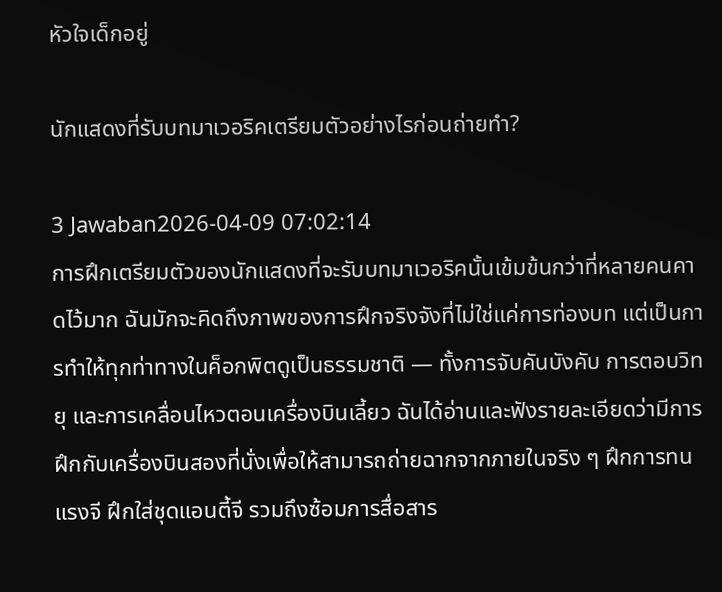หัวใจเด็กอยู่

นักแสดงที่รับบทมาเวอริคเตรียมตัวอย่างไรก่อนถ่ายทำ?

3 Jawaban2026-04-09 07:02:14
การฝึกเตรียมตัวของนักแสดงที่จะรับบทมาเวอริคนั้นเข้มข้นกว่าที่หลายคนคาดไว้มาก ฉันมักจะคิดถึงภาพของการฝึกจริงจังที่ไม่ใช่แค่การท่องบท แต่เป็นการทำให้ทุกท่าทางในค็อกพิตดูเป็นธรรมชาติ — ทั้งการจับคันบังคับ การตอบวิทยุ และการเคลื่อนไหวตอนเครื่องบินเลี้ยว ฉันได้อ่านและฟังรายละเอียดว่ามีการฝึกกับเครื่องบินสองที่นั่งเพื่อให้สามารถถ่ายฉากจากภายในจริง ๆ ฝึกการทนแรงจี ฝึกใส่ชุดแอนตี้จี รวมถึงซ้อมการสื่อสาร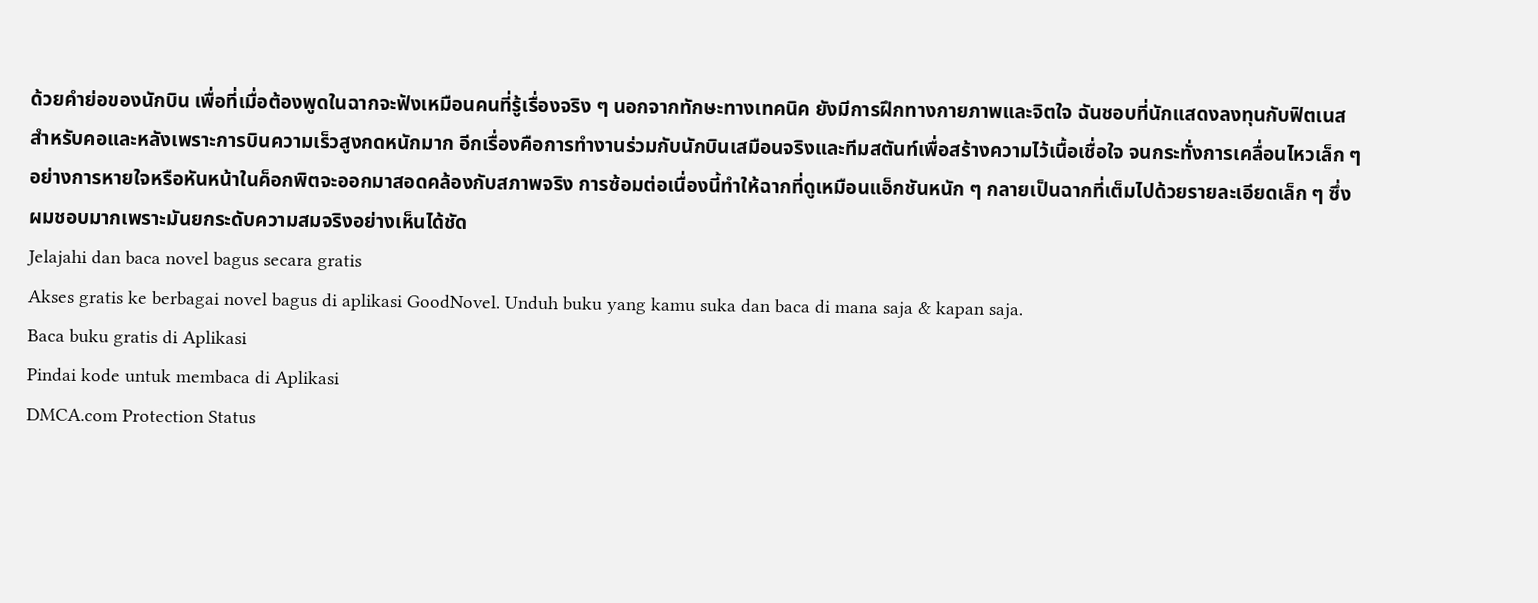ด้วยคำย่อของนักบิน เพื่อที่เมื่อต้องพูดในฉากจะฟังเหมือนคนที่รู้เรื่องจริง ๆ นอกจากทักษะทางเทคนิค ยังมีการฝึกทางกายภาพและจิตใจ ฉันชอบที่นักแสดงลงทุนกับฟิตเนสสำหรับคอและหลังเพราะการบินความเร็วสูงกดหนักมาก อีกเรื่องคือการทำงานร่วมกับนักบินเสมือนจริงและทีมสตันท์เพื่อสร้างความไว้เนื้อเชื่อใจ จนกระทั่งการเคลื่อนไหวเล็ก ๆ อย่างการหายใจหรือหันหน้าในค็อกพิตจะออกมาสอดคล้องกับสภาพจริง การซ้อมต่อเนื่องนี้ทำให้ฉากที่ดูเหมือนแอ็กชันหนัก ๆ กลายเป็นฉากที่เต็มไปด้วยรายละเอียดเล็ก ๆ ซึ่งผมชอบมากเพราะมันยกระดับความสมจริงอย่างเห็นได้ชัด
Jelajahi dan baca novel bagus secara gratis
Akses gratis ke berbagai novel bagus di aplikasi GoodNovel. Unduh buku yang kamu suka dan baca di mana saja & kapan saja.
Baca buku gratis di Aplikasi
Pindai kode untuk membaca di Aplikasi
DMCA.com Protection Status